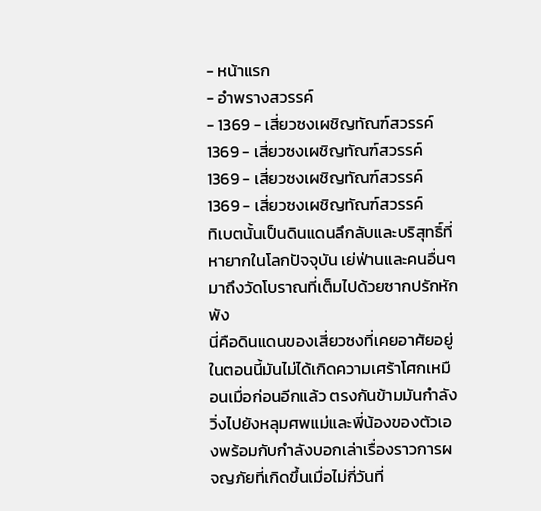- หน้าแรก
- อำพรางสวรรค์
- 1369 - เสี่ยวซงเผชิญทัณฑ์สวรรค์
1369 - เสี่ยวซงเผชิญทัณฑ์สวรรค์
1369 - เสี่ยวซงเผชิญทัณฑ์สวรรค์
1369 - เสี่ยวซงเผชิญทัณฑ์สวรรค์
ทิเบตนั้นเป็นดินแดนลึกลับและบริสุทธิ์ที่หายากในโลกปัจจุบัน เย่ฟ่านและคนอื่นๆ มาถึงวัดโบราณที่เต็มไปด้วยซากปรักหักพัง
นี่คือดินแดนของเสี่ยวซงที่เคยอาศัยอยู่ ในตอนนี้มันไม่ได้เกิดความเศร้าโศกเหมือนเมื่อก่อนอีกแล้ว ตรงกันข้ามมันกำลังวิ่งไปยังหลุมศพแม่และพี่น้องของตัวเองพร้อมกับกำลังบอกเล่าเรื่องราวการผจญภัยที่เกิดขึ้นเมื่อไม่กี่วันที่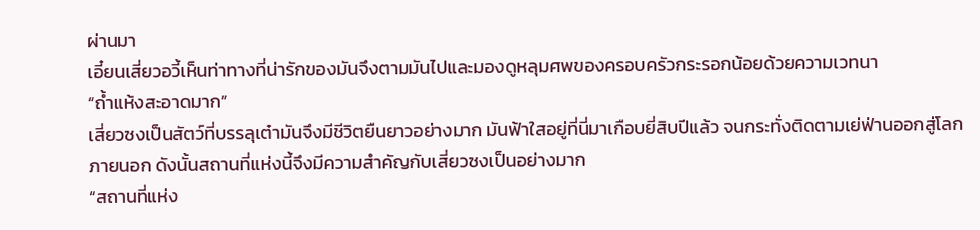ผ่านมา
เอี๋ยนเสี่ยวอวี้เห็นท่าทางที่น่ารักของมันจึงตามมันไปและมองดูหลุมศพของครอบครัวกระรอกน้อยด้วยความเวทนา
“ถ้ำแห้งสะอาดมาก”
เสี่ยวซงเป็นสัตว์ที่บรรลุเต๋ามันจึงมีชีวิตยืนยาวอย่างมาก มันฟ้าใสอยู่ที่นี่มาเกือบยี่สิบปีแล้ว จนกระทั่งติดตามเย่ฟ่านออกสู่โลกภายนอก ดังนั้นสถานที่แห่งนี้จึงมีความสำคัญกับเสี่ยวซงเป็นอย่างมาก
“สถานที่แห่ง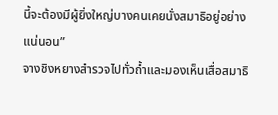นี้จะต้องมีผู้ยิ่งใหญ่บางคนเคยนั่งสมาธิอยู่อย่างแน่นอน”
จางชิงหยางสำรวจไปทั่วถ้ำและมองเห็นเสื่อสมาธิ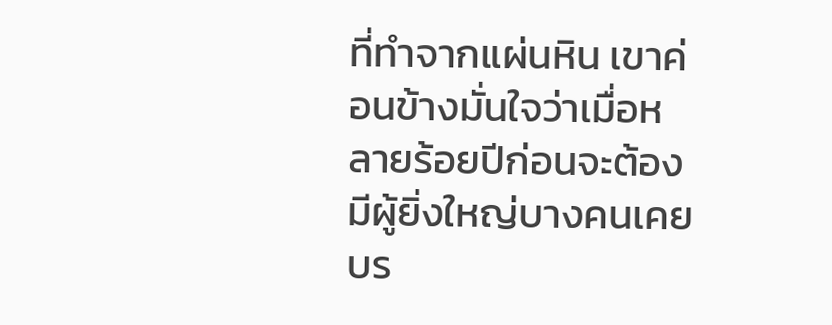ที่ทำจากแผ่นหิน เขาค่อนข้างมั่นใจว่าเมื่อหลายร้อยปีก่อนจะต้องมีผู้ยิ่งใหญ่บางคนเคยบร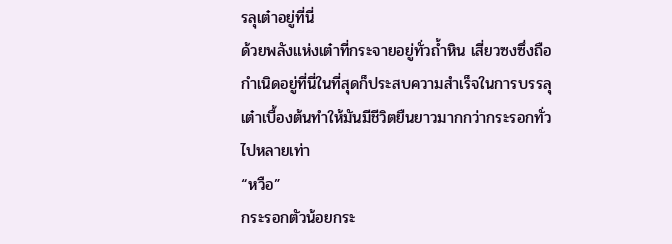รลุเต๋าอยู่ที่นี่
ด้วยพลังแห่งเต๋าที่กระจายอยู่ทั่วถ้ำหิน เสี่ยวซงซึ่งถือกำเนิดอยู่ที่นี่ในที่สุดก็ประสบความสำเร็จในการบรรลุเต๋าเบื้องต้นทำให้มันมีชีวิตยืนยาวมากกว่ากระรอกทั่วไปหลายเท่า
“หวือ”
กระรอกตัวน้อยกระ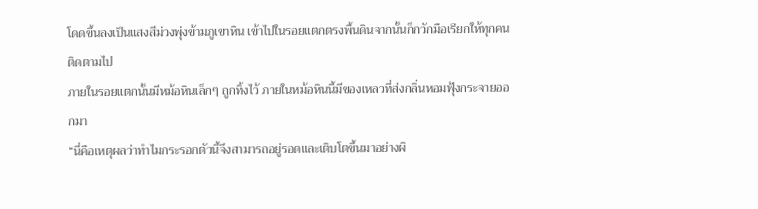โดดขึ้นลงเป็นแสงสีม่วงพุ่งข้ามภูเขาหิน เข้าไปในรอยแตกตรงพื้นดินจากนั้นก็กวักมือเรียกให้ทุกคนติดตามไป
ภายในรอยแตกนั้นมีหม้อหินเล็กๆ ถูกทิ้งไว้ ภายในหม้อหินนี้มีของเหลวที่ส่งกลิ่นหอมฟุ้งกระจายออกมา
“นี่คือเหตุผลว่าทำไมกระรอกตัวนี้จึงสามารถอยู่รอดและเติบโตขึ้นมาอย่างผิ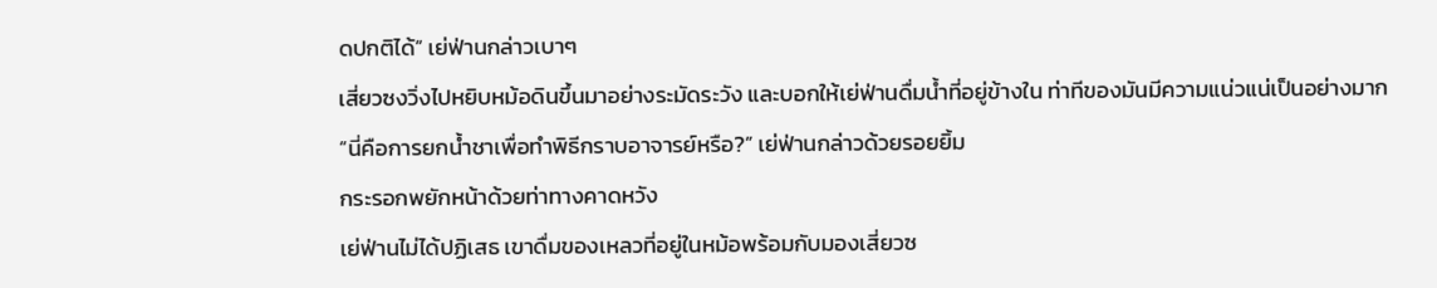ดปกติได้” เย่ฟ่านกล่าวเบาๆ
เสี่ยวซงวิ่งไปหยิบหม้อดินขึ้นมาอย่างระมัดระวัง และบอกให้เย่ฟ่านดื่มน้ำที่อยู่ข้างใน ท่าทีของมันมีความแน่วแน่เป็นอย่างมาก
“นี่คือการยกน้ำชาเพื่อทำพิธีกราบอาจารย์หรือ?” เย่ฟ่านกล่าวด้วยรอยยิ้ม
กระรอกพยักหน้าด้วยท่าทางคาดหวัง
เย่ฟ่านไม่ได้ปฏิเสธ เขาดื่มของเหลวที่อยู่ในหม้อพร้อมกับมองเสี่ยวซ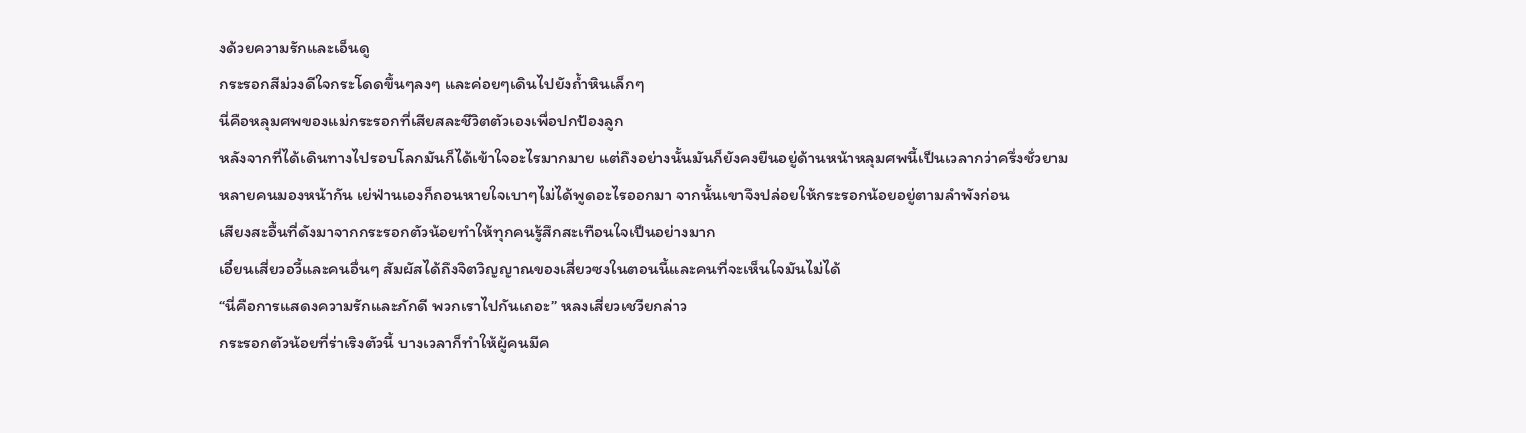งด้วยความรักและเอ็นดู
กระรอกสีม่วงดีใจกระโดดขึ้นๆลงๆ และค่อยๆเดินไปยังถ้ำหินเล็กๆ
นี่คือหลุมศพของแม่กระรอกที่เสียสละชีวิตตัวเองเพื่อปกป้องลูก
หลังจากที่ได้เดินทางไปรอบโลกมันก็ได้เข้าใจอะไรมากมาย แต่ถึงอย่างนั้นมันก็ยังคงยืนอยู่ด้านหน้าหลุมศพนี้เป็นเวลากว่าครึ่งชั่วยาม
หลายคนมองหน้ากัน เย่ฟ่านเองก็ถอนหายใจเบาๆไม่ได้พูดอะไรออกมา จากนั้นเขาจึงปล่อยให้กระรอกน้อยอยู่ตามลำพังก่อน
เสียงสะอื้นที่ดังมาจากกระรอกตัวน้อยทำให้ทุกคนรู้สึกสะเทือนใจเป็นอย่างมาก
เอี๋ยนเสี่ยวอวี้และคนอื่นๆ สัมผัสได้ถึงจิตวิญญาณของเสี่ยวซงในตอนนี้และคนที่จะเห็นใจมันไม่ได้
“นี่คือการแสดงความรักและภักดี พวกเราไปกันเถอะ” หลงเสี่ยวเชวียกล่าว
กระรอกตัวน้อยที่ร่าเริงตัวนี้ บางเวลาก็ทำให้ผู้คนมีค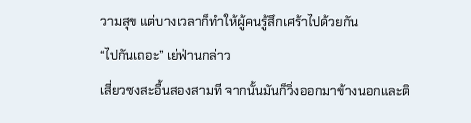วามสุข แต่บางเวลาก็ทำให้ผู้คนรู้สึกเศร้าไปด้วยกัน
“ไปกันเถอะ” เย่ฟ่านกล่าว
เสี่ยวซงสะอื้นสองสามที จากนั้นมันก็วิ่งออกมาข้างนอกและติ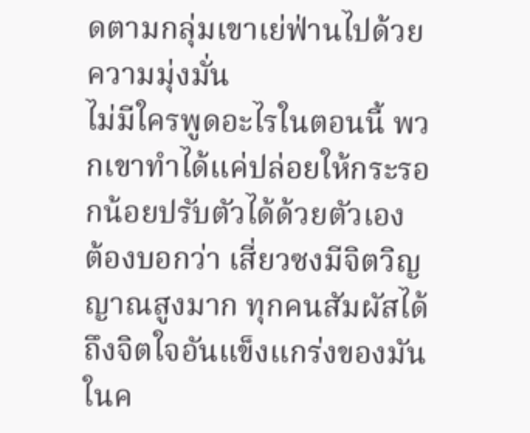ดตามกลุ่มเขาเย่ฟ่านไปด้วยความมุ่งมั่น
ไม่มีใครพูดอะไรในตอนนี้ พวกเขาทำได้แค่ปล่อยให้กระรอกน้อยปรับตัวได้ด้วยตัวเอง
ต้องบอกว่า เสี่ยวซงมีจิตวิญญาณสูงมาก ทุกคนสัมผัสได้ถึงจิตใจอันแข็งแกร่งของมัน
ในค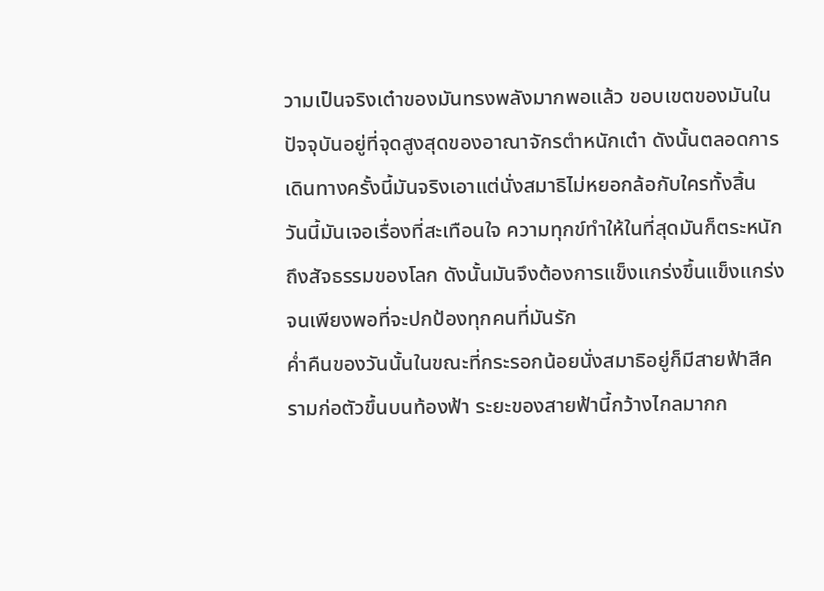วามเป็นจริงเต๋าของมันทรงพลังมากพอแล้ว ขอบเขตของมันในปัจจุบันอยู่ที่จุดสูงสุดของอาณาจักรตำหนักเต๋า ดังนั้นตลอดการเดินทางครั้งนี้มันจริงเอาแต่นั่งสมาธิไม่หยอกล้อกับใครทั้งสิ้น
วันนี้มันเจอเรื่องที่สะเทือนใจ ความทุกข์ทำให้ในที่สุดมันก็ตระหนักถึงสัจธรรมของโลก ดังนั้นมันจึงต้องการแข็งแกร่งขึ้นแข็งแกร่งจนเพียงพอที่จะปกป้องทุกคนที่มันรัก
ค่ำคืนของวันนั้นในขณะที่กระรอกน้อยนั่งสมาธิอยู่ก็มีสายฟ้าสีครามก่อตัวขึ้นบนท้องฟ้า ระยะของสายฟ้านี้กว้างไกลมากก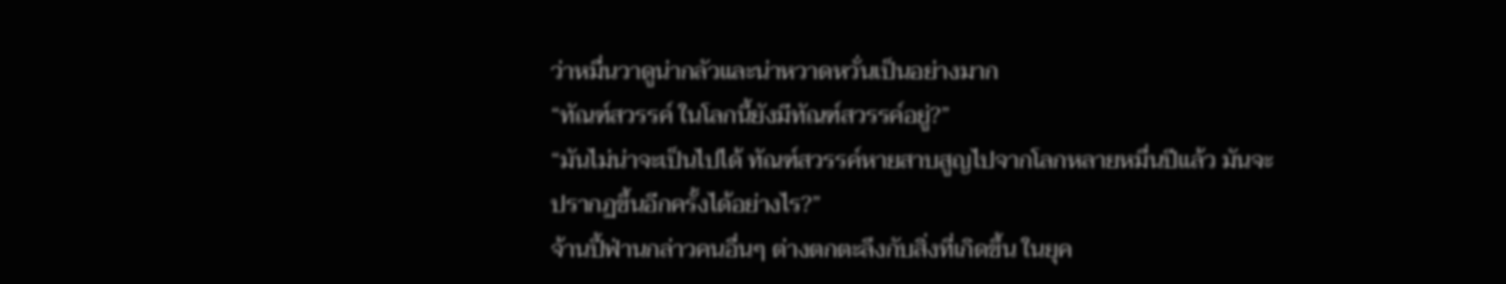ว่าหมื่นวาดูน่ากลัวและน่าหวาดหวั่นเป็นอย่างมาก
“ทัณฑ์สวรรค์ ในโลกนี้ยังมีทัณฑ์สวรรค์อยู่?”
“มันไม่น่าจะเป็นไปได้ ทัณฑ์สวรรค์หายสาบสูญไปจากโลกหลายหมื่นปีแล้ว มันจะปรากฏขึ้นอีกครั้งได้อย่างไร?”
จ้านปี้ฟ่านกล่าวคนอื่นๆ ต่างตกตะลึงกับสิ่งที่เกิดขึ้น ในยุค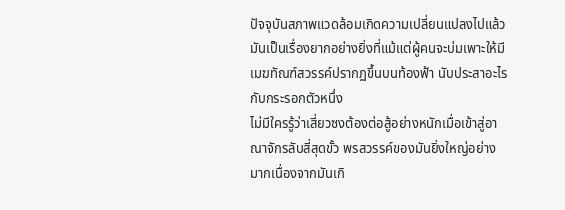ปัจจุบันสภาพแวดล้อมเกิดความเปลี่ยนแปลงไปแล้ว
มันเป็นเรื่องยากอย่างยิ่งที่แม้แต่ผู้คนจะบ่มเพาะให้มีเมฆทัณฑ์สวรรค์ปรากฏขึ้นบนท้องฟ้า นับประสาอะไรกับกระรอกตัวหนึ่ง
ไม่มีใครรู้ว่าเสี่ยวซงต้องต่อสู้อย่างหนักเมื่อเข้าสู่อาณาจักรลับสี่สุดขั้ว พรสวรรค์ของมันยิ่งใหญ่อย่างมากเนื่องจากมันเกิ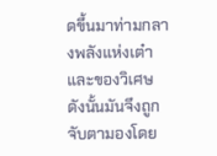ดขึ้นมาท่ามกลางพลังแห่งเต๋าและของวิเศษ
ดังนั้นมันจึงถูกจับตามองโดย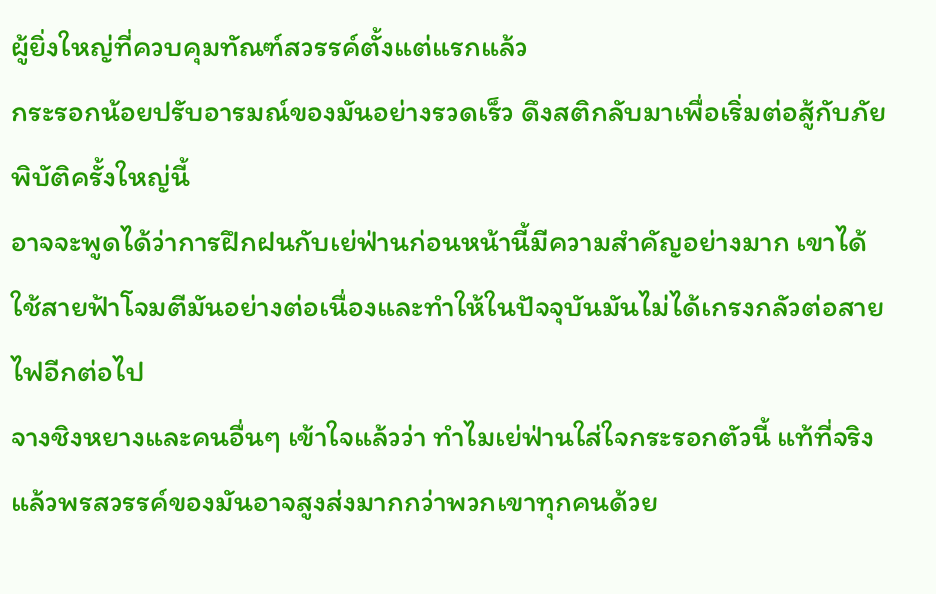ผู้ยิ่งใหญ่ที่ควบคุมทัณฑ์สวรรค์ตั้งแต่แรกแล้ว
กระรอกน้อยปรับอารมณ์ของมันอย่างรวดเร็ว ดึงสติกลับมาเพื่อเริ่มต่อสู้กับภัยพิบัติครั้งใหญ่นี้
อาจจะพูดได้ว่าการฝึกฝนกับเย่ฟ่านก่อนหน้านี้มีความสำคัญอย่างมาก เขาได้ใช้สายฟ้าโจมตีมันอย่างต่อเนื่องและทำให้ในปัจจุบันมันไม่ได้เกรงกลัวต่อสายไฟอีกต่อไป
จางชิงหยางและคนอื่นๆ เข้าใจแล้วว่า ทำไมเย่ฟ่านใส่ใจกระรอกตัวนี้ แท้ที่จริงแล้วพรสวรรค์ของมันอาจสูงส่งมากกว่าพวกเขาทุกคนด้วย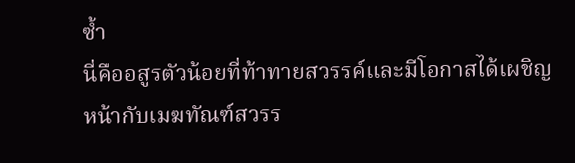ซ้ำ
นี่คืออสูรตัวน้อยที่ท้าทายสวรรค์และมีโอกาสได้เผชิญหน้ากับเมฆทัณฑ์สวรร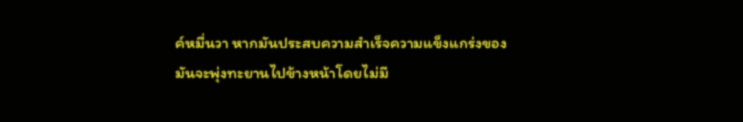ค์หมื่นวา หากมันประสบความสำเร็จความแข็งแกร่งของมันจะพุ่งทะยานไปข้างหน้าโดยไม่มี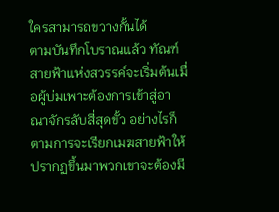ใครสามารถขวางกั้นได้
ตามบันทึกโบราณแล้ว ทัณฑ์สายฟ้าแห่งสวรรค์จะเริ่มต้นเมื่อผู้บ่มเพาะต้องการเข้าสู่อาณาจักรลับสี่สุดขั้ว อย่างไรก็ตามการจะเรียกเมฆสายฟ้าให้ปรากฏขึ้นมาพวกเขาจะต้องมี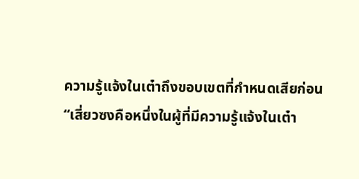ความรู้แจ้งในเต๋าถึงขอบเขตที่กำหนดเสียก่อน
“เสี่ยวซงคือหนึ่งในผู้ที่มีความรู้แจ้งในเต๋า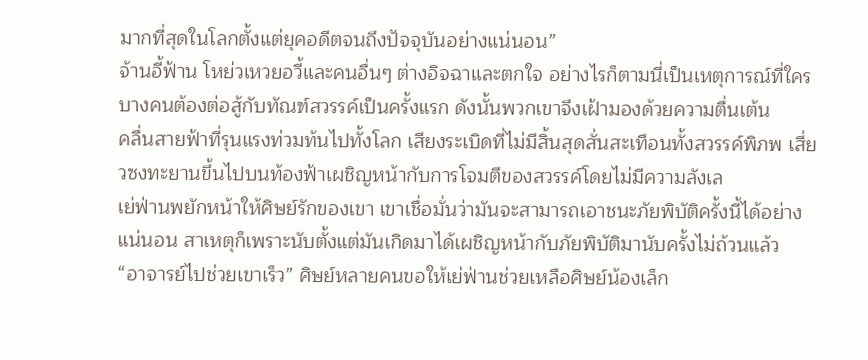มากที่สุดในโลกตั้งแต่ยุคอดีตจนถึงปัจจุบันอย่างแน่นอน”
จ้านอี้ฟ้าน โหย่วเหวยอวี้และคนอื่นๆ ต่างอิจฉาและตกใจ อย่างไรก็ตามนี่เป็นเหตุการณ์ที่ใครบางคนต้องต่อสู้กับทัณฑ์สวรรค์เป็นครั้งแรก ดังนั้นพวกเขาจึงเฝ้ามองด้วยความตื่นเต้น
คลื่นสายฟ้าที่รุนแรงท่วมท้นไปทั้งโลก เสียงระเบิดที่ไม่มีสิ้นสุดสั่นสะเทือนทั้งสวรรค์พิภพ เสี่ยวซงทะยานขึ้นไปบนท้องฟ้าเผชิญหน้ากับการโจมตีของสวรรค์โดยไม่มีความลังเล
เย่ฟ่านพยักหน้าให้ศิษย์รักของเขา เขาเชื่อมั่นว่ามันจะสามารถเอาชนะภัยพิบัติครั้งนี้ได้อย่างแน่นอน สาเหตุก็เพราะนับตั้งแต่มันเกิดมาได้เผชิญหน้ากับภัยพิบัติมานับครั้งไม่ถ้วนแล้ว
“อาจารย์ไปช่วยเขาเร็ว” ศิษย์หลายคนขอให้เย่ฟ่านช่วยเหลือศิษย์น้องเล็ก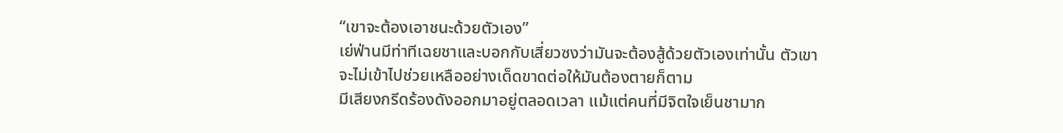“เขาจะต้องเอาชนะด้วยตัวเอง”
เย่ฟ่านมีท่าทีเฉยชาและบอกกับเสี่ยวซงว่ามันจะต้องสู้ด้วยตัวเองเท่านั้น ตัวเขาจะไม่เข้าไปช่วยเหลืออย่างเด็ดขาดต่อให้มันต้องตายก็ตาม
มีเสียงกรีดร้องดังออกมาอยู่ตลอดเวลา แม้แต่คนที่มีจิตใจเย็นชามาก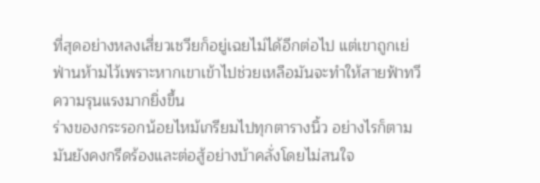ที่สุดอย่างหลงเสี่ยวเชวียก็อยู่เฉยไม่ได้อีกต่อไป แต่เขาถูกเย่ฟ่านห้ามไว้เพราะหากเขาเข้าไปช่วยเหลือมันจะทำให้สายฟ้าทวีความรุนแรงมากยิ่งขึ้น
ร่างของกระรอกน้อยไหม้เกรียมไปทุกตารางนิ้ว อย่างไรก็ตามมันยังคงกรีดร้องและต่อสู้อย่างบ้าคลั่งโดยไม่สนใจ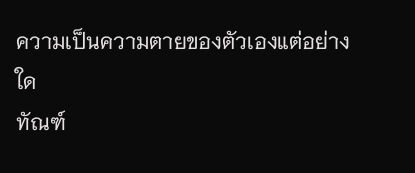ความเป็นความตายของตัวเองแต่อย่างใด
ทัณฑ์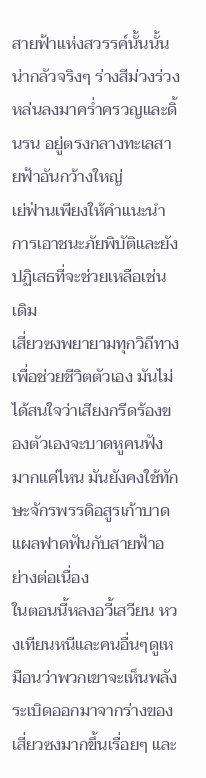สายฟ้าแห่งสวรรค์นั้นนั้นน่ากลัวจริงๆ ร่างสีม่วงร่วงหล่นลงมาคร่ำครวญและดิ้นรน อยู่ตรงกลางทะเลสายฟ้าอันกว้างใหญ่
เย่ฟ่านเพียงให้คำแนะนำการเอาชนะภัยพิบัติและยังปฏิเสธที่จะช่วยเหลือเช่นเดิม
เสี่ยวซงพยายามทุกวิถีทางเพื่อช่วยชีวิตตัวเอง มันไม่ได้สนใจว่าเสียงกรีดร้องของตัวเองจะบาดหูคนฟังมากแค่ไหน มันยังคงใช้ทักษะจักรพรรดิอสูรเก้าบาดแผลฟาดฟันกับสายฟ้าอย่างต่อเนื่อง
ในตอนนี้หลงอวี้เสวียน หวงเทียนหนีและคนอื่นๆดูเหมือนว่าพวกเขาจะเห็นพลังระเบิดออกมาจากร่างของเสี่ยวซงมากขึ้นเรื่อยๆ และ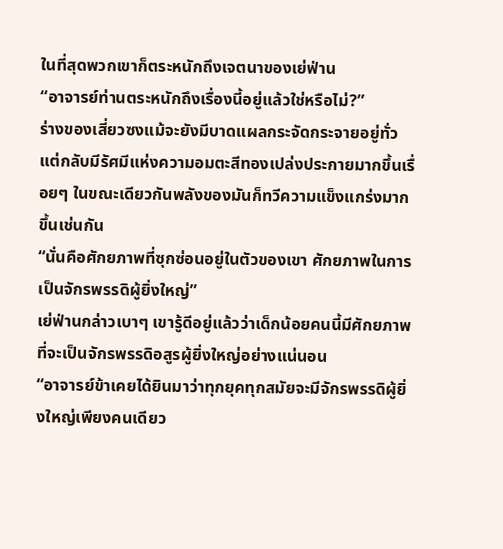ในที่สุดพวกเขาก็ตระหนักถึงเจตนาของเย่ฟ่าน
“อาจารย์ท่านตระหนักถึงเรื่องนี้อยู่แล้วใช่หรือไม่?”
ร่างของเสี่ยวซงแม้จะยังมีบาดแผลกระจัดกระจายอยู่ทั่ว แต่กลับมีรัศมีแห่งความอมตะสีทองเปล่งประกายมากขึ้นเรื่อยๆ ในขณะเดียวกันพลังของมันก็ทวีความแข็งแกร่งมากขึ้นเช่นกัน
“นั่นคือศักยภาพที่ซุกซ่อนอยู่ในตัวของเขา ศักยภาพในการเป็นจักรพรรดิผู้ยิ่งใหญ่”
เย่ฟ่านกล่าวเบาๆ เขารู้ดีอยู่แล้วว่าเด็กน้อยคนนี้มีศักยภาพที่จะเป็นจักรพรรดิอสูรผู้ยิ่งใหญ่อย่างแน่นอน
“อาจารย์ข้าเคยได้ยินมาว่าทุกยุคทุกสมัยจะมีจักรพรรดิผู้ยิ่งใหญ่เพียงคนเดียว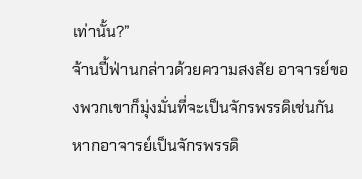เท่านั้น?”
จ้านปี้ฟ่านกล่าวด้วยความสงสัย อาจารย์ของพวกเขาก็มุ่งมั่นที่จะเป็นจักรพรรดิเช่นกัน หากอาจารย์เป็นจักรพรรดิ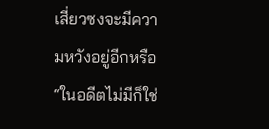เสี่ยวซงจะมีความหวังอยู่อีกหรือ
“ในอดีตไม่มีก็ใช่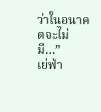ว่าในอนาคตจะไม่มี…”
เย่ฟ่า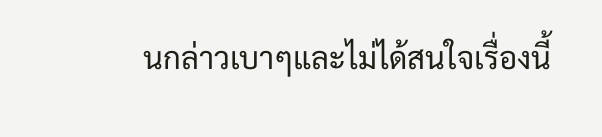นกล่าวเบาๆและไม่ได้สนใจเรื่องนี้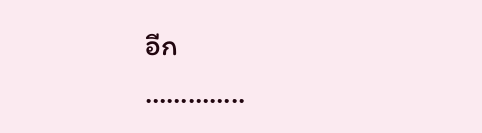อีก
…………..